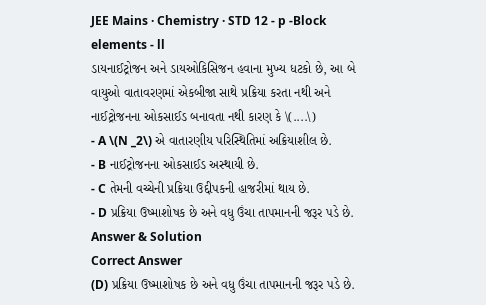JEE Mains · Chemistry · STD 12 - p -Block elements - ll
ડાયનાઈટ્રોજન અને ડાયઓકિસિજન હવાના મુખ્ય ધટકો છે, આ બે વાયુઓ વાતાવરણમાં એકબીજા સાથે પ્રક્રિયા કરતા નથી અને નાઈટ્રોજનના ઓકસાઈડ બનાવતા નથી કારણ કે \(....\)
- A \(N _2\) એ વાતારણીય પરિસ્થિતિમાં અક્રિયાશીલ છે.
- B નાઈટ્રોજનના ઓકસાઈડ અસ્થાયી છે.
- C તેમની વચ્ચેની પ્રક્રિયા ઉદ્દીપકની હાજરીમાં થાય છે.
- D પ્રક્રિયા ઉષ્માશોષક છે અને વધુ ઉંચા તાપમાનની જરૂર પડે છે.
Answer & Solution
Correct Answer
(D) પ્રક્રિયા ઉષ્માશોષક છે અને વધુ ઉંચા તાપમાનની જરૂર પડે છે.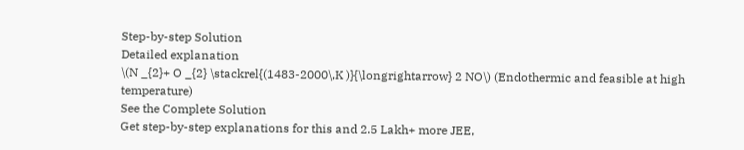Step-by-step Solution
Detailed explanation
\(N _{2}+ O _{2} \stackrel{(1483-2000\,K )}{\longrightarrow} 2 NO\) (Endothermic and feasible at high temperature)
See the Complete Solution
Get step-by-step explanations for this and 2.5 Lakh+ more JEE,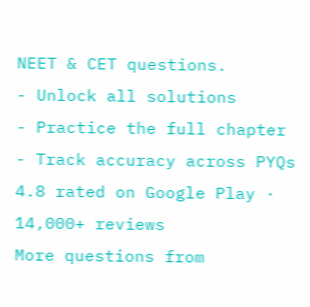NEET & CET questions.
- Unlock all solutions
- Practice the full chapter
- Track accuracy across PYQs
4.8 rated on Google Play · 14,000+ reviews
More questions from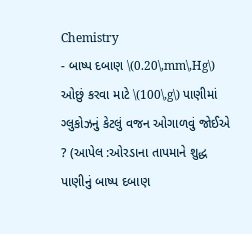Chemistry
- બાષ્પ દબાણ \(0.20\,mm\,Hg\) ઓછું કરવા માટે \(100\,g\) પાણીમાં ગ્લુકોઝનું કેટલું વજન ઓગાળવું જોઈએ ? (આપેલ :ઓરડાના તાપમાને શુદ્ધ પાણીનું બાષ્પ દબાણ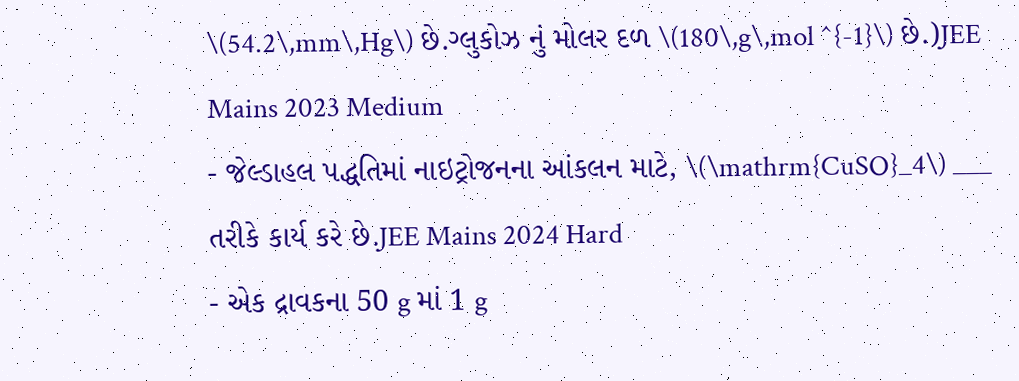\(54.2\,mm\,Hg\) છે.ગ્લુકોઝ નું મોલર દળ \(180\,g\,mol ^{-1}\) છે.)JEE Mains 2023 Medium
- જેલ્ડાહલ પદ્ધતિમાં નાઇટ્રોજનના આંકલન માટે, \(\mathrm{CuSO}_4\) ___ તરીકે કાર્ય કરે છે.JEE Mains 2024 Hard
- એક દ્રાવકના 50 g માં 1 g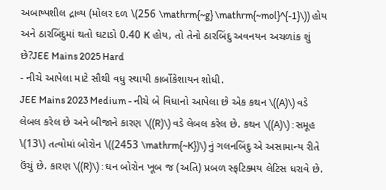અબાષ્પશીલ દ્રાવ્ય (મોલર દળ \(256 \mathrm{~g} \mathrm{~mol}^{-1}\)) હોય અને ઠારબિંદુમાં થતો ઘટાડો 0.40 K હોય, તો તેનો ઠારબિંદુ અવનયન અચળાંક શું છે?JEE Mains 2025 Hard
- નીચે આપેલા માટે સૌથી વધુ સ્થાયી કાર્બોકેશાયન શોધી.
JEE Mains 2023 Medium - નીચે બે વિધાનો આપેલા છે એક કથન \((A)\) વડે લેબલ કરેલ છે અને બીજાને કારણ \((R)\) વડે લેબલ કરેલ છે. કથન \((A)\) : સમૂહ \(13\) તત્વોમાં બોરોન \((2453 \mathrm{~K})\) નું ગલનબિંદુ એ અસામાન્ય રીતે ઉંચું છે. કારણ \((R)\) : ઘન બોરોન ખૂબ જ (અતિ) પ્રબળ સ્ફટિક્મય લેટિસ ધરાવે છે.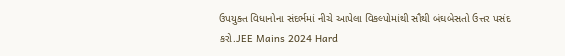ઉપયુક્ત વિધાનોના સંદર્ભમાં નીચે આપેલા વિકલ્પોમાંથી સૌથી બંઘબેસતો ઉત્તર પસંદ કરો.JEE Mains 2024 Hard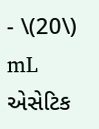- \(20\) mL એસેટિક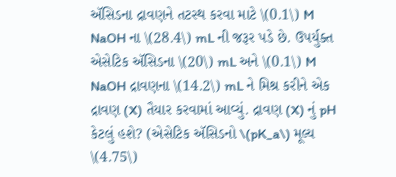ઍસિડના દ્રાવણને તટસ્થ કરવા માટે \(0.1\) M NaOH ના \(28.4\) mL ની જરૂર પડે છે. ઉપર્યુક્ત એસેટિક ઍસિડના \(20\) mL અને \(0.1\) M NaOH દ્રાવણના \(14.2\) mL ને મિશ્ર કરીને એક દ્રાવણ (X) તૈયાર કરવામાં આવ્યું. દ્રાવણ (X) નું pH કેટલું હશે? (એસેટિક ઍસિડનો \(pK_a\) મૂલ્ય \(4.75\)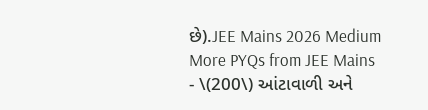છે).JEE Mains 2026 Medium
More PYQs from JEE Mains
- \(200\) આંટાવાળી અને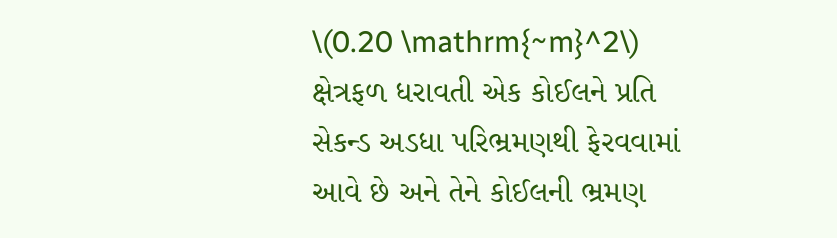\(0.20 \mathrm{~m}^2\) ક્ષેત્રફળ ધરાવતી એક કોઈલને પ્રતિ સેકન્ડ અડધા પરિભ્રમણથી ફેરવવામાં આવે છે અને તેને કોઈલની ભ્રમણ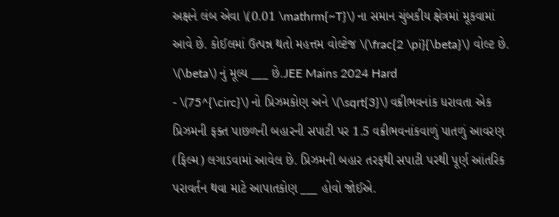અક્ષને લંબ એવા \(0.01 \mathrm{~T}\) ના સમાન ચુંબકીય ક્ષેત્રમાં મૂકવામાં આવે છે. કોઈલમાં ઉત્પન્ન થતો મહત્તમ વોલ્ટેજ \(\frac{2 \pi}{\beta}\) વોલ્ટ છે. \(\beta\) નું મૂલ્ય ___ છે.JEE Mains 2024 Hard
- \(75^{\circ}\) નો પ્રિઝમકોણ અને \(\sqrt{3}\) વક્રીભવનાંક ધરાવતા એક પ્રિઝમની ફક્ત પાછળની બહારની સપાટી પર 1.5 વક્રીભવનાંકવાળું પાતળું આવરણ (ફિલ્મ) લગાડવામાં આવેલ છે. પ્રિઝમની બહાર તરફથી સપાટી પરથી પૂર્ણ આંતરિક પરાવર્તન થવા માટે આપાતકોણ ___ હોવો જોઈએ.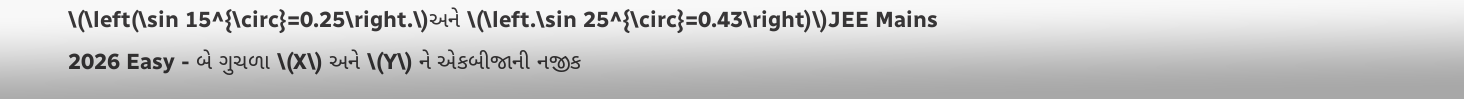\(\left(\sin 15^{\circ}=0.25\right.\)અને \(\left.\sin 25^{\circ}=0.43\right)\)JEE Mains 2026 Easy - બે ગુચળા \(X\) અને \(Y\) ને એકબીજાની નજીક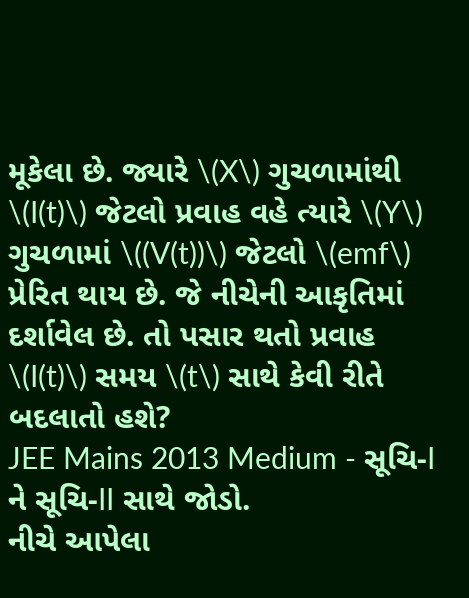મૂકેલા છે. જ્યારે \(X\) ગુચળામાંથી \(I(t)\) જેટલો પ્રવાહ વહે ત્યારે \(Y\) ગુચળામાં \((V(t))\) જેટલો \(emf\) પ્રેરિત થાય છે. જે નીચેની આકૃતિમાં દર્શાવેલ છે. તો પસાર થતો પ્રવાહ \(I(t)\) સમય \(t\) સાથે કેવી રીતે બદલાતો હશે?
JEE Mains 2013 Medium - સૂચિ-I ને સૂચિ-II સાથે જોડો.
નીચે આપેલા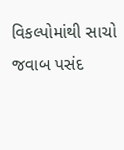વિકલ્પોમાંથી સાચો જવાબ પસંદ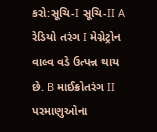કરો:સૂચિ-I સૂચિ-II A રેડિયો તરંગ I મેગ્નેટ્રોન વાલ્વ વડે ઉત્પન્ન થાય છે. B માઈક્રોતરંગ II પરમાણુઓના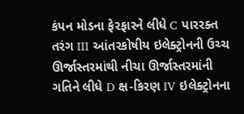કંપન મોડના ફેરફારને લીધે C પારરક્ત તરંગ III આંતરકોષીય ઇલેક્ટ્રોનની ઉચ્ચ ઊર્જાસ્તરમાંથી નીચા ઊર્જાસ્તરમાંની ગતિને લીધે D ક્ષ-કિરણ IV ઇલેક્ટ્રોનના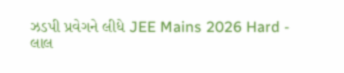ઝડપી પ્રવેગને લીધે JEE Mains 2026 Hard - લાલ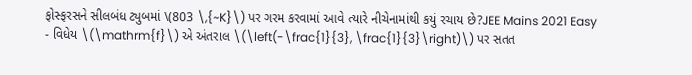ફોસ્ફરસને સીલબંધ ટ્યુબમાં \(803 \,{~K}\) પર ગરમ કરવામાં આવે ત્યારે નીચેનામાંથી કયું રચાય છે?JEE Mains 2021 Easy
- વિધેય \(\mathrm{f}\) એ અંતરાલ \(\left(-\frac{1}{3}, \frac{1}{3}\right)\) પર સતત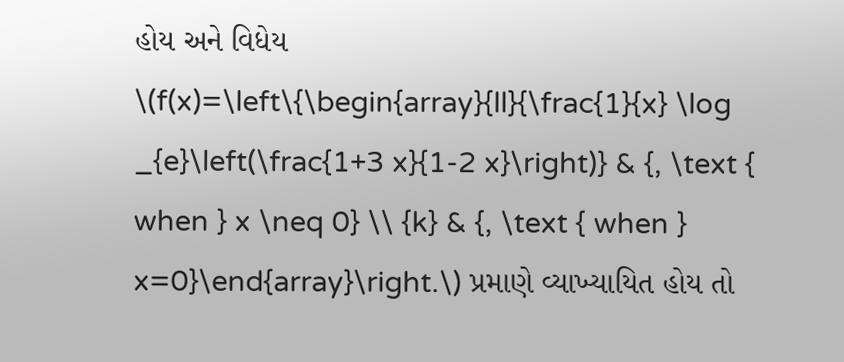હોય અને વિધેય \(f(x)=\left\{\begin{array}{ll}{\frac{1}{x} \log _{e}\left(\frac{1+3 x}{1-2 x}\right)} & {, \text { when } x \neq 0} \\ {k} & {, \text { when } x=0}\end{array}\right.\) પ્રમાણે વ્યાખ્યાયિત હોય તો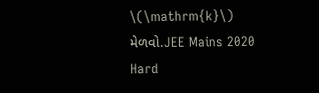\(\mathrm{k}\) મેળવો.JEE Mains 2020 Hard